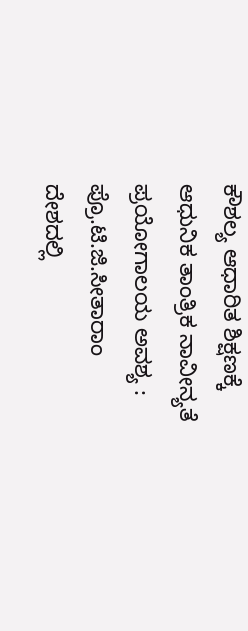ಕೌಶಲ್ಯ ಆಧಾರಿತ ಶಿಕ್ಷಣಕ್ಕೆ ಆಧುನಿಕ ತಾಂತ್ರಿಕ ನಾವೀನ್ಯತೆ ಪ್ರಯೋಗಾಲಯ ಅವಶ್ಯ : ಪ್ರೊ.ಟಿ.ಜಿ.ಸೀತಾರಾಂ
ದೇಶದಲ್ಲಿ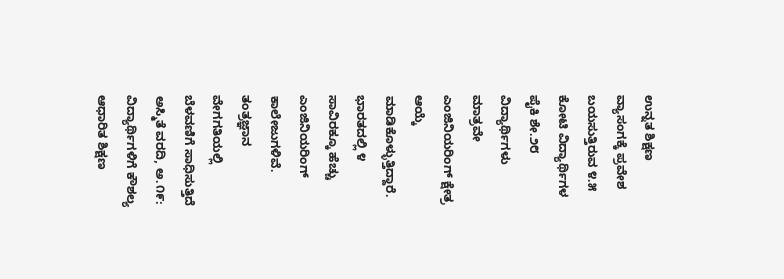ಉನ್ನತ ಶಿಕ್ಷಣ ವ್ಯಾಸಂಗಕ್ಕೆ ಪ್ರವೇಶ ಬಯಸುತ್ತಿರುವ ೪.೫ ಕೋಟಿ ವಿದ್ಯಾರ್ಥಿಗಳ ಪೈಕಿ ಶೇ.೨೮ ವಿದ್ಯಾರ್ಥಿಗಳು ಮಾತ್ರವೇ ಎಂಜಿನಿಯರಿಂಗ್ ಕ್ಷೇತ್ರ ಆಯ್ಕೆ ಮಾಡಿಕೊಳ್ಳುತ್ತಿದ್ದಾರೆ. ಭಾರತದಲ್ಲಿ ೪ ಸಾವಿರಕ್ಕೂ ಹೆಚ್ಚು ಎಂಜಿನಿಯರಿಂಗ್ ಕಾಲೇಜುಗಳಿವೆ. ತಂತ್ರಜ್ಞಾನ ವೇಗಗತಿಯಲ್ಲಿ ಬೆಳವಣಿಗೆ ಸಾಧಿಸುತ್ತಿದೆ
ಅಸ್ಮಿತೆ ವರದಿ, ಅ.೧೯: ವಿದ್ಯಾರ್ಥಿಗಳಿಗೆ ಕೌಶಲ್ಯ ಆಧಾರಿತ ಶಿಕ್ಷಣ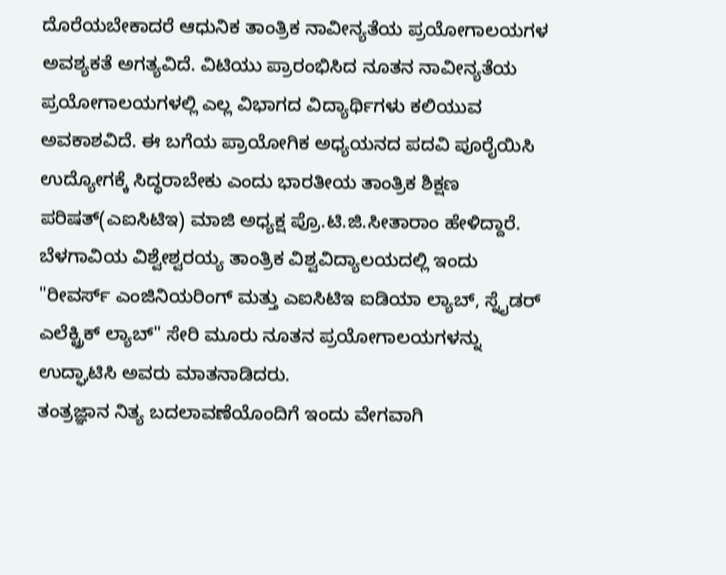ದೊರೆಯಬೇಕಾದರೆ ಆಧುನಿಕ ತಾಂತ್ರಿಕ ನಾವೀನ್ಯತೆಯ ಪ್ರಯೋಗಾಲಯಗಳ ಅವಶ್ಯಕತೆ ಅಗತ್ಯವಿದೆ. ವಿಟಿಯು ಪ್ರಾರಂಭಿಸಿದ ನೂತನ ನಾವೀನ್ಯತೆಯ ಪ್ರಯೋಗಾಲಯಗಳಲ್ಲಿ ಎಲ್ಲ ವಿಭಾಗದ ವಿದ್ಯಾರ್ಥಿಗಳು ಕಲಿಯುವ ಅವಕಾಶವಿದೆ. ಈ ಬಗೆಯ ಪ್ರಾಯೋಗಿಕ ಅಧ್ಯಯನದ ಪದವಿ ಪೂರೈಯಿಸಿ ಉದ್ಯೋಗಕ್ಕೆ ಸಿದ್ಧರಾಬೇಕು ಎಂದು ಭಾರತೀಯ ತಾಂತ್ರಿಕ ಶಿಕ್ಷಣ ಪರಿಷತ್(ಎಐಸಿಟಿಇ) ಮಾಜಿ ಅಧ್ಯಕ್ಷ ಪ್ರೊ.ಟಿ.ಜಿ.ಸೀತಾರಾಂ ಹೇಳಿದ್ದಾರೆ.
ಬೆಳಗಾವಿಯ ವಿಶ್ವೇಶ್ವರಯ್ಯ ತಾಂತ್ರಿಕ ವಿಶ್ವವಿದ್ಯಾಲಯದಲ್ಲಿ ಇಂದು "ರೀವರ್ಸ್ ಎಂಜಿನಿಯರಿಂಗ್ ಮತ್ತು ಎಐಸಿಟಿಇ ಐಡಿಯಾ ಲ್ಯಾಬ್, ಸ್ನೈಡರ್ ಎಲೆಕ್ಟ್ರಿಕ್ ಲ್ಯಾಬ್" ಸೇರಿ ಮೂರು ನೂತನ ಪ್ರಯೋಗಾಲಯಗಳನ್ನು ಉದ್ಘಾಟಿಸಿ ಅವರು ಮಾತನಾಡಿದರು.
ತಂತ್ರಜ್ಞಾನ ನಿತ್ಯ ಬದಲಾವಣೆಯೊಂದಿಗೆ ಇಂದು ವೇಗವಾಗಿ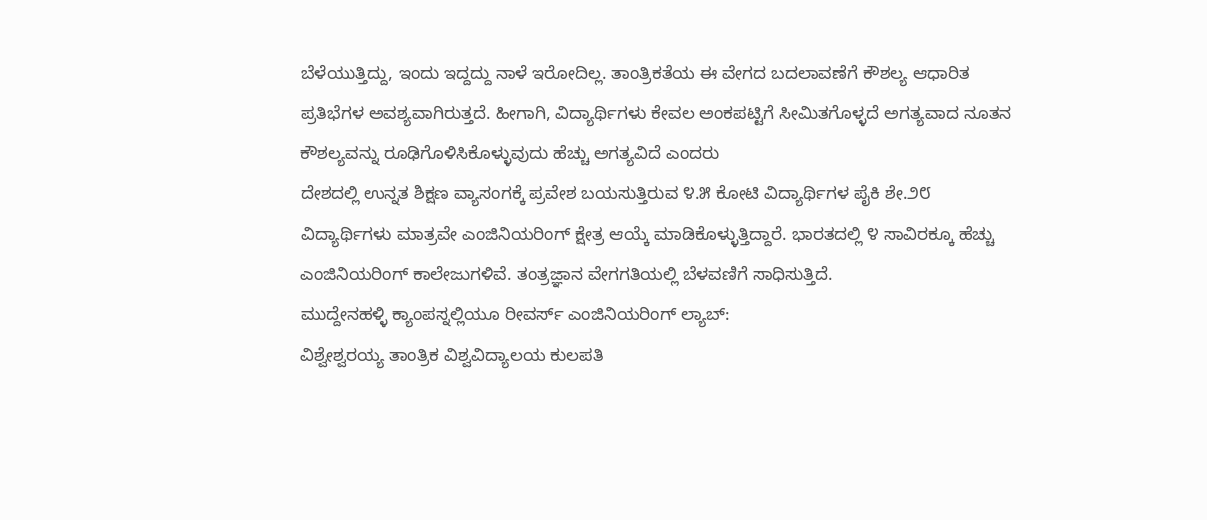ಬೆಳೆಯುತ್ತಿದ್ದು, ಇಂದು ಇದ್ದದ್ದು ನಾಳೆ ಇರೋದಿಲ್ಲ. ತಾಂತ್ರಿಕತೆಯ ಈ ವೇಗದ ಬದಲಾವಣೆಗೆ ಕೌಶಲ್ಯ ಆಧಾರಿತ ಪ್ರತಿಭೆಗಳ ಅವಶ್ಯವಾಗಿರುತ್ತದೆ. ಹೀಗಾಗಿ, ವಿದ್ಯಾರ್ಥಿಗಳು ಕೇವಲ ಅಂಕಪಟ್ಟಿಗೆ ಸೀಮಿತಗೊಳ್ಳದೆ ಅಗತ್ಯವಾದ ನೂತನ ಕೌಶಲ್ಯವನ್ನು ರೂಢಿಗೊಳಿಸಿಕೊಳ್ಳುವುದು ಹೆಚ್ಚು ಅಗತ್ಯವಿದೆ ಎಂದರು
ದೇಶದಲ್ಲಿ ಉನ್ನತ ಶಿಕ್ಷಣ ವ್ಯಾಸಂಗಕ್ಕೆ ಪ್ರವೇಶ ಬಯಸುತ್ತಿರುವ ೪.೫ ಕೋಟಿ ವಿದ್ಯಾರ್ಥಿಗಳ ಪೈಕಿ ಶೇ.೨೮ ವಿದ್ಯಾರ್ಥಿಗಳು ಮಾತ್ರವೇ ಎಂಜಿನಿಯರಿಂಗ್ ಕ್ಷೇತ್ರ ಆಯ್ಕೆ ಮಾಡಿಕೊಳ್ಳುತ್ತಿದ್ದಾರೆ. ಭಾರತದಲ್ಲಿ ೪ ಸಾವಿರಕ್ಕೂ ಹೆಚ್ಚು ಎಂಜಿನಿಯರಿಂಗ್ ಕಾಲೇಜುಗಳಿವೆ. ತಂತ್ರಜ್ಞಾನ ವೇಗಗತಿಯಲ್ಲಿ ಬೆಳವಣಿಗೆ ಸಾಧಿಸುತ್ತಿದೆ.
ಮುದ್ದೇನಹಳ್ಳಿ ಕ್ಯಾಂಪಸ್ನಲ್ಲಿಯೂ ರೀವರ್ಸ್ ಎಂಜಿನಿಯರಿಂಗ್ ಲ್ಯಾಬ್:
ವಿಶ್ವೇಶ್ವರಯ್ಯ ತಾಂತ್ರಿಕ ವಿಶ್ವವಿದ್ಯಾಲಯ ಕುಲಪತಿ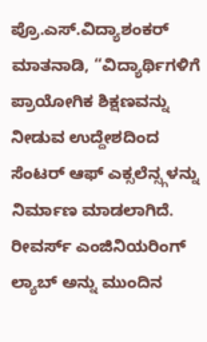ಪ್ರೊ.ಎಸ್.ವಿದ್ಯಾಶಂಕರ್ ಮಾತನಾಡಿ, “ವಿದ್ಯಾರ್ಥಿಗಳಿಗೆ ಪ್ರಾಯೋಗಿಕ ಶಿಕ್ಷಣವನ್ನು ನೀಡುವ ಉದ್ದೇಶದಿಂದ ಸೆಂಟರ್ ಆಫ್ ಎಕ್ಸಲೆನ್ಸ್ಗಳನ್ನು ನಿರ್ಮಾಣ ಮಾಡಲಾಗಿದೆ. ರೀವರ್ಸ್ ಎಂಜಿನಿಯರಿಂಗ್ ಲ್ಯಾಬ್ ಅನ್ನು ಮುಂದಿನ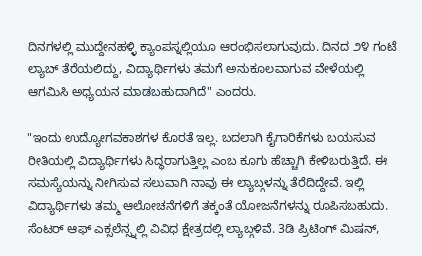ದಿನಗಳಲ್ಲಿ ಮುದ್ದೇನಹಳ್ಳಿ ಕ್ಯಾಂಪಸ್ನಲ್ಲಿಯೂ ಆರಂಭಿಸಲಾಗುವುದು. ದಿನದ ೨೪ ಗಂಟೆ ಲ್ಯಾಬ್ ತೆರೆಯಲಿದ್ದು, ವಿದ್ಯಾರ್ಥಿಗಳು ತಮಗೆ ಅನುಕೂಲವಾಗುವ ವೇಳೆಯಲ್ಲಿ ಆಗಮಿಸಿ ಅಧ್ಯಯನ ಮಾಡಬಹುದಾಗಿದೆ" ಎಂದರು.

"ಇಂದು ಉದ್ಯೋಗವಕಾಶಗಳ ಕೊರತೆ ಇಲ್ಲ. ಬದಲಾಗಿ ಕೈಗಾರಿಕೆಗಳು ಬಯಸುವ ರೀತಿಯಲ್ಲಿ ವಿದ್ಯಾರ್ಥಿಗಳು ಸಿದ್ಧರಾಗುತ್ತಿಲ್ಲ ಎಂಬ ಕೂಗು ಹೆಚ್ಚಾಗಿ ಕೇಳಿಬರುತ್ತಿದೆ. ಈ ಸಮಸ್ಯೆಯನ್ನು ನೀಗಿಸುವ ಸಲುವಾಗಿ ನಾವು ಈ ಲ್ಯಾಬ್ಗಳನ್ನು ತೆರೆದಿದ್ದೇವೆ. ಇಲ್ಲಿ ವಿದ್ಯಾರ್ಥಿಗಳು ತಮ್ಮ ಆಲೋಚನೆಗಳಿಗೆ ತಕ್ಕಂತೆ ಯೋಜನೆಗಳನ್ನು ರೂಪಿಸಬಹುದು. ಸೆಂಟರ್ ಆಫ್ ಎಕ್ಸಲೆನ್ಸ್ನಲ್ಲಿ ವಿವಿಧ ಕ್ಷೇತ್ರದಲ್ಲಿ ಲ್ಯಾಬ್ಗಳಿವೆ. 3ಡಿ ಪ್ರಿಟಿಂಗ್ ಮಿಷನ್,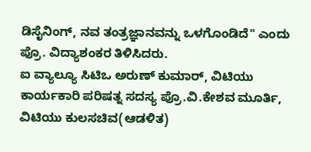ಡಿಸೈನಿಂಗ್, ನವ ತಂತ್ರಜ್ಞಾನವನ್ನು ಒಳಗೊಂಡಿದೆ" ಎಂದು ಪ್ರೊ. ವಿದ್ಯಾಶಂಕರ ತಿಳಿಸಿದರು.
ಐ ವ್ಯಾಲ್ಯೂ ಸಿಟಿಒ ಅರುಣ್ ಕುಮಾರ್, ವಿಟಿಯು ಕಾರ್ಯಕಾರಿ ಪರಿಷತ್ನ ಸದಸ್ಯ ಪ್ರೊ.ವಿ.ಕೇಶವ ಮೂರ್ತಿ, ವಿಟಿಯು ಕುಲಸಚಿವ(ಆಡಳಿತ)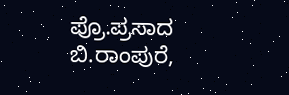ಪ್ರೊ.ಪ್ರಸಾದ ಬಿ.ರಾಂಪುರೆ,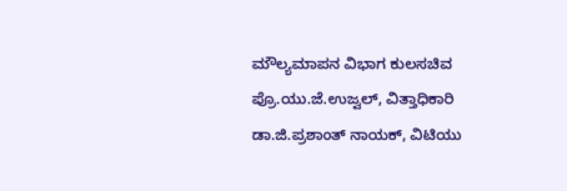ಮೌಲ್ಯಮಾಪನ ವಿಭಾಗ ಕುಲಸಚಿವ ಪ್ರೊ.ಯು.ಜೆ.ಉಜ್ವಲ್, ವಿತ್ತಾಧಿಕಾರಿ ಡಾ.ಜಿ.ಪ್ರಶಾಂತ್ ನಾಯಕ್, ವಿಟಿಯು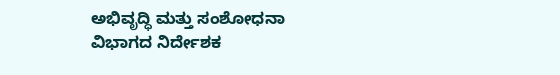ಅಭಿವೃದ್ಧಿ ಮತ್ತು ಸಂಶೋಧನಾ ವಿಭಾಗದ ನಿರ್ದೇಶಕ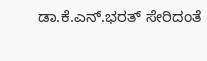ಡಾ.ಕೆ.ಎನ್.ಭರತ್ ಸೇರಿದಂತೆ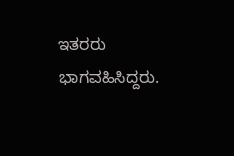ಇತರರು ಭಾಗವಹಿಸಿದ್ದರು.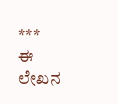***
ಈ ಲೇಖನ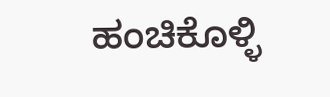ಹಂಚಿಕೊಳ್ಳಿ